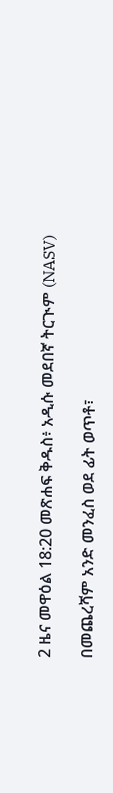2 ዜና መዋዕል 18:20 መጽሐፍ ቅዱስ፥ አዲሱ መደበኛ ትርጒም (NASV)

በመጨረሻም አንድ መንፈስ ወደ ፊት ወጥቶ፣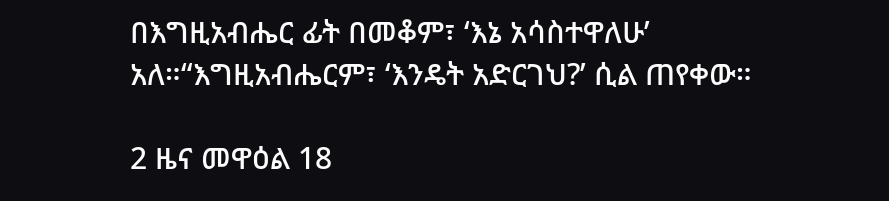በእግዚአብሔር ፊት በመቆም፣ ‘እኔ አሳስተዋለሁ’ አለ።“እግዚአብሔርም፣ ‘እንዴት አድርገህ?’ ሲል ጠየቀው።

2 ዜና መዋዕል 18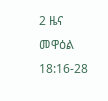2 ዜና መዋዕል 18:16-28